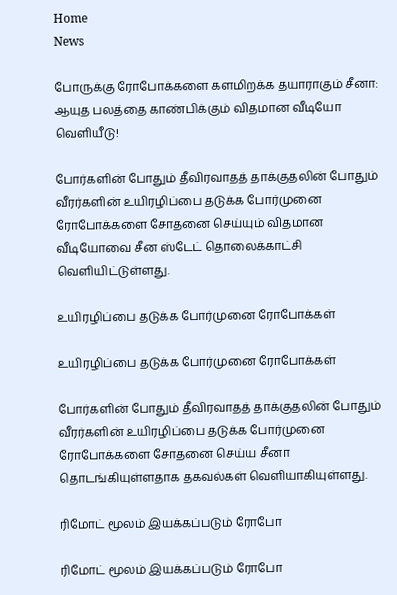Home
News

போருக்கு ரோபோக்களை களமிறக்க தயாராகும் சீனா: ஆயுத பலத்தை காண்பிக்கும் விதமான வீடியோ வெளியீடு!

போர்களின் போதும் தீவிரவாதத் தாக்குதலின் போதும் வீரர்களின் உயிரழிப்பை தடுக்க போர்முனை ரோபோக்களை சோதனை செய்யும் விதமான வீடியோவை சீன ஸ்டேட் தொலைக்காட்சி வெளியிட்டுள்ளது.

உயிரழிப்பை தடுக்க போர்முனை ரோபோக்கள்

உயிரழிப்பை தடுக்க போர்முனை ரோபோக்கள்

போர்களின் போதும் தீவிரவாதத் தாக்குதலின் போதும் வீரர்களின் உயிரழிப்பை தடுக்க போர்முனை ரோபோக்களை சோதனை செய்ய சீனா தொடங்கியுள்ளதாக தகவல்கள் வெளியாகியுள்ளது.

ரிமோட் மூலம் இயக்கப்படும் ரோபோ

ரிமோட் மூலம் இயக்கப்படும் ரோபோ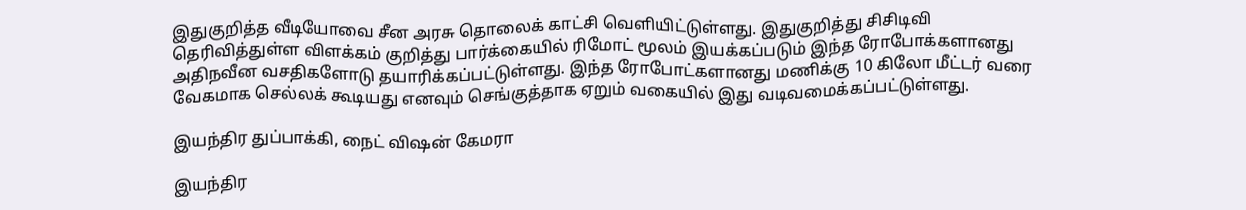இதுகுறித்த வீடியோவை சீன அரசு தொலைக் காட்சி வெளியிட்டுள்ளது. இதுகுறித்து சிசிடிவி தெரிவித்துள்ள விளக்கம் குறித்து பார்க்கையில் ரிமோட் மூலம் இயக்கப்படும் இந்த ரோபோக்களானது அதிநவீன வசதிகளோடு தயாரிக்கப்பட்டுள்ளது. இந்த ரோபோட்களானது மணிக்கு 10 கிலோ மீட்டர் வரை வேகமாக செல்லக் கூடியது எனவும் செங்குத்தாக ஏறும் வகையில் இது வடிவமைக்கப்பட்டுள்ளது.

இயந்திர துப்பாக்கி, நைட் விஷன் கேமரா

இயந்திர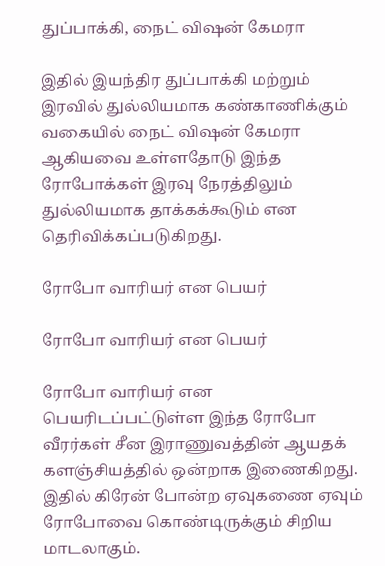துப்பாக்கி, நைட் விஷன் கேமரா

இதில் இயந்திர துப்பாக்கி மற்றும் இரவில் துல்லியமாக கண்காணிக்கும் வகையில் நைட் விஷன் கேமரா ஆகியவை உள்ளதோடு இந்த ரோபோக்கள் இரவு நேரத்திலும் துல்லியமாக தாக்கக்கூடும் என தெரிவிக்கப்படுகிறது.

ரோபோ வாரியர் என பெயர்

ரோபோ வாரியர் என பெயர்

ரோபோ வாரியர் என பெயரிடப்பட்டுள்ள இந்த ரோபோ வீரர்கள் சீன இராணுவத்தின் ஆயதக் களஞ்சியத்தில் ஒன்றாக இணைகிறது. இதில் கிரேன் போன்ற ஏவுகணை ஏவும் ரோபோவை கொண்டிருக்கும் சிறிய மாடலாகும்.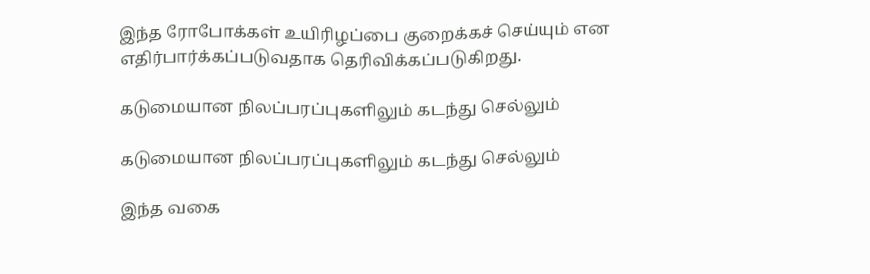இந்த ரோபோக்கள் உயிரிழப்பை குறைக்கச் செய்யும் என எதிர்பார்க்கப்படுவதாக தெரிவிக்கப்படுகிறது.

கடுமையான நிலப்பரப்புகளிலும் கடந்து செல்லும்

கடுமையான நிலப்பரப்புகளிலும் கடந்து செல்லும்

இந்த வகை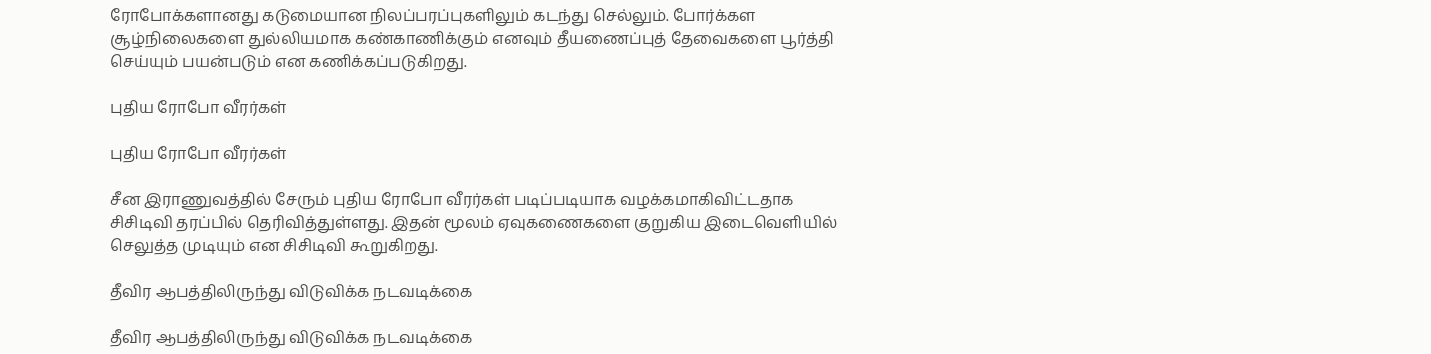ரோபோக்களானது கடுமையான நிலப்பரப்புகளிலும் கடந்து செல்லும். போர்க்கள சூழ்நிலைகளை துல்லியமாக கண்காணிக்கும் எனவும் தீயணைப்புத் தேவைகளை பூர்த்தி செய்யும் பயன்படும் என கணிக்கப்படுகிறது.

புதிய ரோபோ வீரர்கள்

புதிய ரோபோ வீரர்கள்

சீன இராணுவத்தில் சேரும் புதிய ரோபோ வீரர்கள் படிப்படியாக வழக்கமாகிவிட்டதாக சிசிடிவி தரப்பில் தெரிவித்துள்ளது. இதன் மூலம் ஏவுகணைகளை குறுகிய இடைவெளியில் செலுத்த முடியும் என சிசிடிவி கூறுகிறது.

தீவிர ஆபத்திலிருந்து விடுவிக்க நடவடிக்கை

தீவிர ஆபத்திலிருந்து விடுவிக்க நடவடிக்கை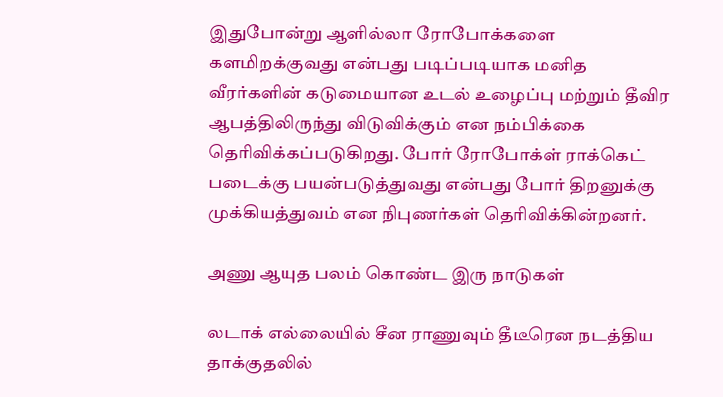இதுபோன்று ஆளில்லா ரோபோக்களை களமிறக்குவது என்பது படிப்படியாக மனித வீரர்களின் கடுமையான உடல் உழைப்பு மற்றும் தீவிர ஆபத்திலிருந்து விடுவிக்கும் என நம்பிக்கை தெரிவிக்கப்படுகிறது. போர் ரோபோக்ள் ராக்கெட் படைக்கு பயன்படுத்துவது என்பது போர் திறனுக்கு முக்கியத்துவம் என நிபுணர்கள் தெரிவிக்கின்றனர்.

அணு ஆயுத பலம் கொண்ட இரு நாடுகள்

லடாக் எல்லையில் சீன ராணுவும் தீடீரென நடத்திய தாக்குதலில்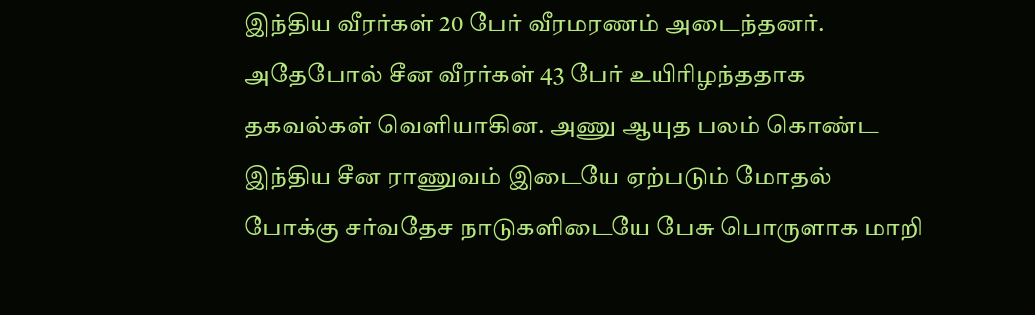இந்திய வீரர்கள் 20 பேர் வீரமரணம் அடைந்தனர். அதேபோல் சீன வீரர்கள் 43 பேர் உயிரிழந்ததாக தகவல்கள் வெளியாகின. அணு ஆயுத பலம் கொண்ட இந்திய சீன ராணுவம் இடையே ஏற்படும் மோதல் போக்கு சர்வதேச நாடுகளிடையே பேசு பொருளாக மாறி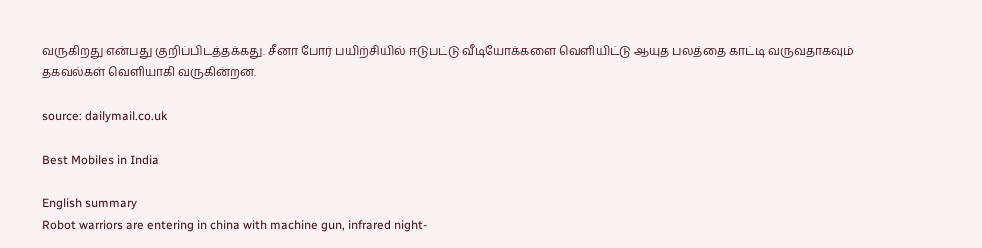வருகிறது என்பது குறிப்பிடத்தக்கது. சீனா போர் பயிற்சியில் ஈடுபட்டு வீடியோக்களை வெளியிட்டு ஆயுத பலத்தை காட்டி வருவதாகவும் தகவல்கள் வெளியாகி வருகின்றன.

source: dailymail.co.uk

Best Mobiles in India

English summary
Robot warriors are entering in china with machine gun, infrared night-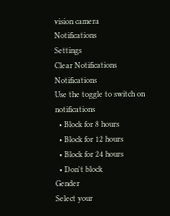vision camera
Notifications
Settings
Clear Notifications
Notifications
Use the toggle to switch on notifications
  • Block for 8 hours
  • Block for 12 hours
  • Block for 24 hours
  • Don't block
Gender
Select your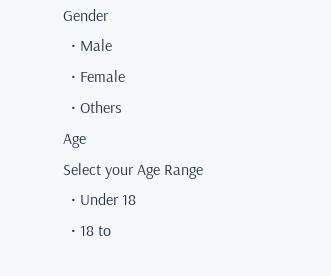Gender
  • Male
  • Female
  • Others
Age
Select your Age Range
  • Under 18
  • 18 to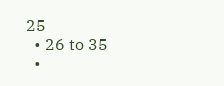25
  • 26 to 35
  •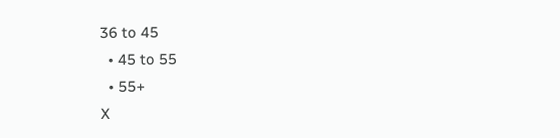36 to 45
  • 45 to 55
  • 55+
X